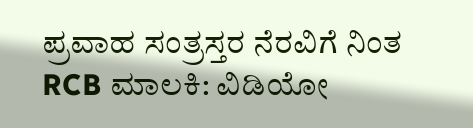ಪ್ರವಾಹ ಸಂತ್ರಸ್ತರ ನೆರವಿಗೆ ನಿಂತ RCB ಮಾಲಕಿ: ವಿಡಿಯೋ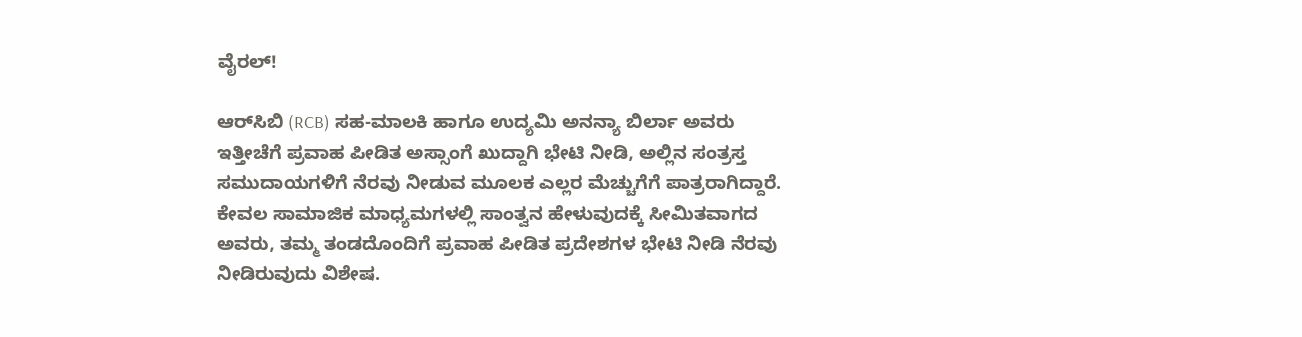ವೈರಲ್!

ಆರ್‌ಸಿಬಿ (RCB) ಸಹ-ಮಾಲಕಿ ಹಾಗೂ ಉದ್ಯಮಿ ಅನನ್ಯಾ ಬಿರ್ಲಾ ಅವರು ಇತ್ತೀಚೆಗೆ ಪ್ರವಾಹ ಪೀಡಿತ ಅಸ್ಸಾಂಗೆ ಖುದ್ದಾಗಿ ಭೇಟಿ ನೀಡಿ, ಅಲ್ಲಿನ ಸಂತ್ರಸ್ತ ಸಮುದಾಯಗಳಿಗೆ ನೆರವು ನೀಡುವ ಮೂಲಕ ಎಲ್ಲರ ಮೆಚ್ಚುಗೆಗೆ ಪಾತ್ರರಾಗಿದ್ದಾರೆ. ಕೇವಲ ಸಾಮಾಜಿಕ ಮಾಧ್ಯಮಗಳಲ್ಲಿ ಸಾಂತ್ವನ ಹೇಳುವುದಕ್ಕೆ ಸೀಮಿತವಾಗದ ಅವರು, ತಮ್ಮ ತಂಡದೊಂದಿಗೆ ಪ್ರವಾಹ ಪೀಡಿತ ಪ್ರದೇಶಗಳ ಭೇಟಿ ನೀಡಿ ನೆರವು ನೀಡಿರುವುದು ವಿಶೇಷ.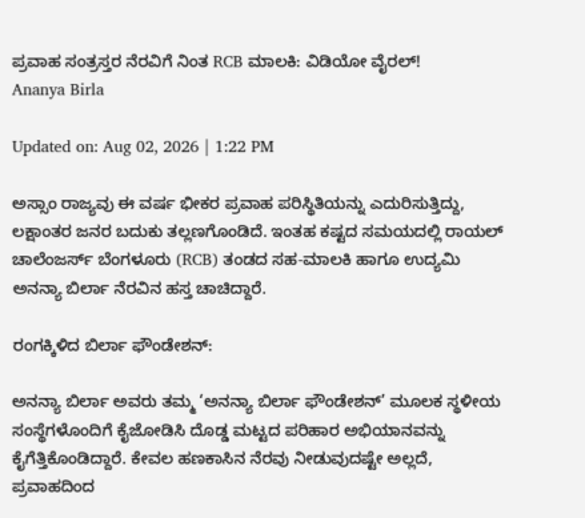ಪ್ರವಾಹ ಸಂತ್ರಸ್ತರ ನೆರವಿಗೆ ನಿಂತ RCB ಮಾಲಕಿ: ವಿಡಿಯೋ ವೈರಲ್!
Ananya Birla

Updated on: Aug 02, 2026 | 1:22 PM

ಅಸ್ಸಾಂ ರಾಜ್ಯವು ಈ ವರ್ಷ ಭೀಕರ ಪ್ರವಾಹ ಪರಿಸ್ಥಿತಿಯನ್ನು ಎದುರಿಸುತ್ತಿದ್ದು, ಲಕ್ಷಾಂತರ ಜನರ ಬದುಕು ತಲ್ಲಣಗೊಂಡಿದೆ. ಇಂತಹ ಕಷ್ಟದ ಸಮಯದಲ್ಲಿ ರಾಯಲ್ ಚಾಲೆಂಜರ್ಸ್ ಬೆಂಗಳೂರು (RCB) ತಂಡದ ಸಹ-ಮಾಲಕಿ ಹಾಗೂ ಉದ್ಯಮಿ ಅನನ್ಯಾ ಬಿರ್ಲಾ ನೆರವಿನ ಹಸ್ತ ಚಾಚಿದ್ದಾರೆ.

ರಂಗಕ್ಕಿಳಿದ ಬಿರ್ಲಾ ಫೌಂಡೇಶನ್:

ಅನನ್ಯಾ ಬಿರ್ಲಾ ಅವರು ತಮ್ಮ ‘ಅನನ್ಯಾ ಬಿರ್ಲಾ ಫೌಂಡೇಶನ್’ ಮೂಲಕ ಸ್ಥಳೀಯ ಸಂಸ್ಥೆಗಳೊಂದಿಗೆ ಕೈಜೋಡಿಸಿ ದೊಡ್ಡ ಮಟ್ಟದ ಪರಿಹಾರ ಅಭಿಯಾನವನ್ನು ಕೈಗೆತ್ತಿಕೊಂಡಿದ್ದಾರೆ. ಕೇವಲ ಹಣಕಾಸಿನ ನೆರವು ನೀಡುವುದಷ್ಟೇ ಅಲ್ಲದೆ, ಪ್ರವಾಹದಿಂದ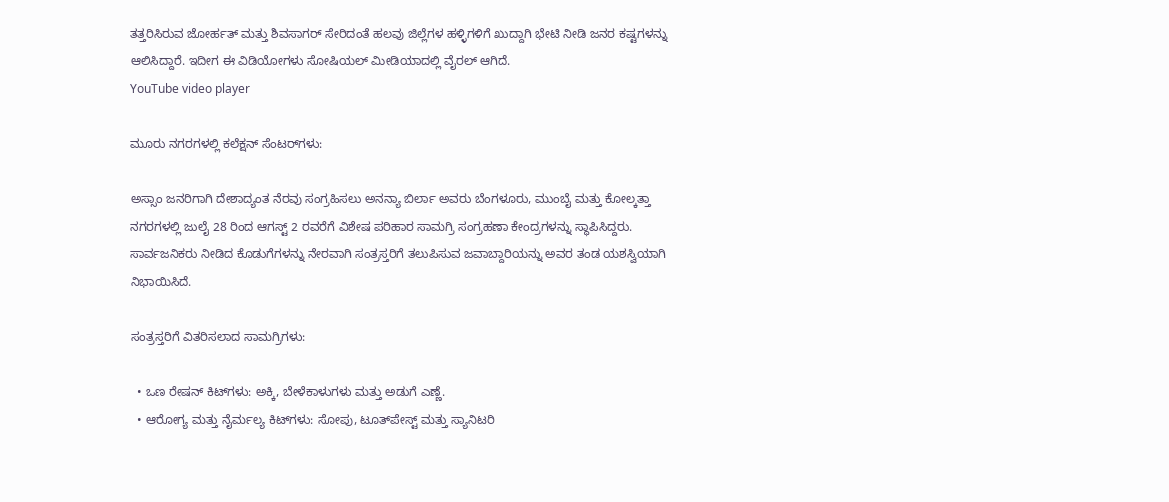ತತ್ತರಿಸಿರುವ ಜೋರ್ಹತ್ ಮತ್ತು ಶಿವಸಾಗರ್ ಸೇರಿದಂತೆ ಹಲವು ಜಿಲ್ಲೆಗಳ ಹಳ್ಳಿಗಳಿಗೆ ಖುದ್ದಾಗಿ ಭೇಟಿ ನೀಡಿ ಜನರ ಕಷ್ಟಗಳನ್ನು ಆಲಿಸಿದ್ದಾರೆ. ಇದೀಗ ಈ ವಿಡಿಯೋಗಳು ಸೋಷಿಯಲ್ ಮೀಡಿಯಾದಲ್ಲಿ ವೈರಲ್ ಆಗಿದೆ.
YouTube video player

ಮೂರು ನಗರಗಳಲ್ಲಿ ಕಲೆಕ್ಷನ್ ಸೆಂಟರ್‌ಗಳು:

ಅಸ್ಸಾಂ ಜನರಿಗಾಗಿ ದೇಶಾದ್ಯಂತ ನೆರವು ಸಂಗ್ರಹಿಸಲು ಅನನ್ಯಾ ಬಿರ್ಲಾ ಅವರು ಬೆಂಗಳೂರು, ಮುಂಬೈ ಮತ್ತು ಕೋಲ್ಕತ್ತಾ ನಗರಗಳಲ್ಲಿ ಜುಲೈ 28 ರಿಂದ ಆಗಸ್ಟ್ 2 ರವರೆಗೆ ವಿಶೇಷ ಪರಿಹಾರ ಸಾಮಗ್ರಿ ಸಂಗ್ರಹಣಾ ಕೇಂದ್ರಗಳನ್ನು ಸ್ಥಾಪಿಸಿದ್ದರು. ಸಾರ್ವಜನಿಕರು ನೀಡಿದ ಕೊಡುಗೆಗಳನ್ನು ನೇರವಾಗಿ ಸಂತ್ರಸ್ತರಿಗೆ ತಲುಪಿಸುವ ಜವಾಬ್ದಾರಿಯನ್ನು ಅವರ ತಂಡ ಯಶಸ್ವಿಯಾಗಿ ನಿಭಾಯಿಸಿದೆ.

ಸಂತ್ರಸ್ತರಿಗೆ ವಿತರಿಸಲಾದ ಸಾಮಗ್ರಿಗಳು:

  • ಒಣ ರೇಷನ್ ಕಿಟ್‌ಗಳು: ಅಕ್ಕಿ, ಬೇಳೆಕಾಳುಗಳು ಮತ್ತು ಅಡುಗೆ ಎಣ್ಣೆ.
  • ಆರೋಗ್ಯ ಮತ್ತು ನೈರ್ಮಲ್ಯ ಕಿಟ್‌ಗಳು: ಸೋಪು, ಟೂತ್‌ಪೇಸ್ಟ್ ಮತ್ತು ಸ್ಯಾನಿಟರಿ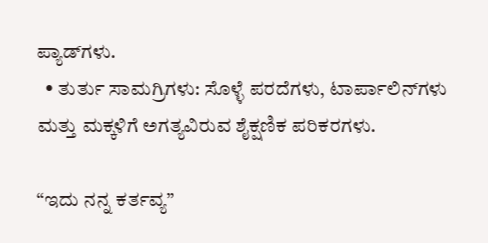ಪ್ಯಾಡ್‌ಗಳು.
  • ತುರ್ತು ಸಾಮಗ್ರಿಗಳು: ಸೊಳ್ಳೆ ಪರದೆಗಳು, ಟಾರ್ಪಾಲಿನ್‌ಗಳು ಮತ್ತು ಮಕ್ಕಳಿಗೆ ಅಗತ್ಯವಿರುವ ಶೈಕ್ಷಣಿಕ ಪರಿಕರಗಳು.

“ಇದು ನನ್ನ ಕರ್ತವ್ಯ”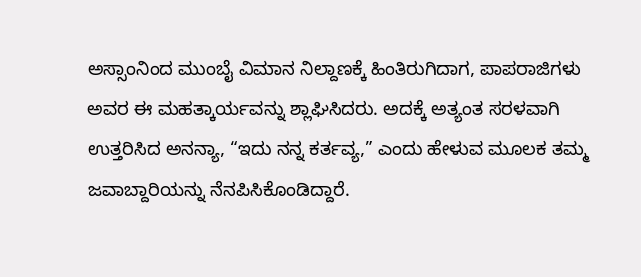ಅಸ್ಸಾಂನಿಂದ ಮುಂಬೈ ವಿಮಾನ ನಿಲ್ದಾಣಕ್ಕೆ ಹಿಂತಿರುಗಿದಾಗ, ಪಾಪರಾಜಿಗಳು ಅವರ ಈ ಮಹತ್ಕಾರ್ಯವನ್ನು ಶ್ಲಾಘಿಸಿದರು. ಅದಕ್ಕೆ ಅತ್ಯಂತ ಸರಳವಾಗಿ ಉತ್ತರಿಸಿದ ಅನನ್ಯಾ, “ಇದು ನನ್ನ ಕರ್ತವ್ಯ,” ಎಂದು ಹೇಳುವ ಮೂಲಕ ತಮ್ಮ ಜವಾಬ್ದಾರಿಯನ್ನು ನೆನಪಿಸಿಕೊಂಡಿದ್ದಾರೆ.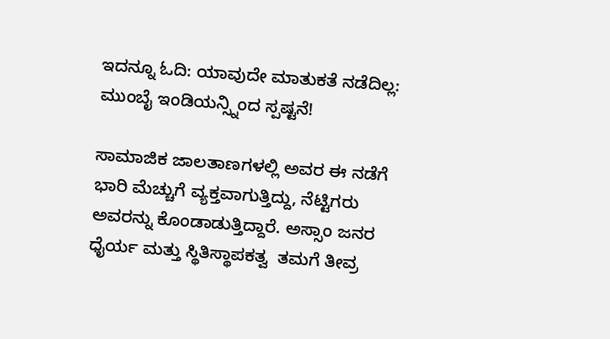ಇದನ್ನೂ ಓದಿ: ಯಾವುದೇ ಮಾತುಕತೆ ನಡೆದಿಲ್ಲ: ಮುಂಬೈ ಇಂಡಿಯನ್ಸ್ನಿಂದ ಸ್ಪಷ್ಟನೆ!

ಸಾಮಾಜಿಕ ಜಾಲತಾಣಗಳಲ್ಲಿ ಅವರ ಈ ನಡೆಗೆ ಭಾರಿ ಮೆಚ್ಚುಗೆ ವ್ಯಕ್ತವಾಗುತ್ತಿದ್ದು, ನೆಟ್ಟಿಗರು ಅವರನ್ನು ಕೊಂಡಾಡುತ್ತಿದ್ದಾರೆ. ಅಸ್ಸಾಂ ಜನರ ಧೈರ್ಯ ಮತ್ತು ಸ್ಥಿತಿಸ್ಥಾಪಕತ್ವ  ತಮಗೆ ತೀವ್ರ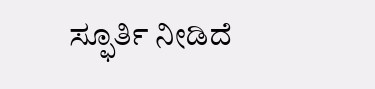ಸ್ಫೂರ್ತಿ ನೀಡಿದೆ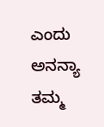ಎಂದು ಅನನ್ಯಾ ತಮ್ಮ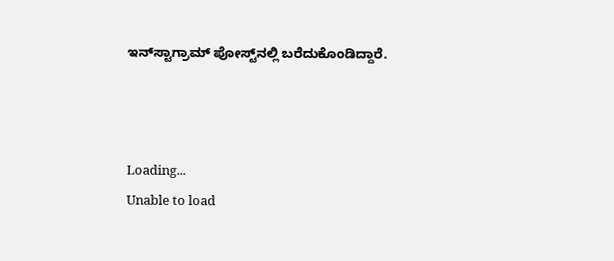ಇನ್‌ಸ್ಟಾಗ್ರಾಮ್ ಪೋಸ್ಟ್‌ನಲ್ಲಿ ಬರೆದುಕೊಂಡಿದ್ದಾರೆ.



Loading...
Unable to load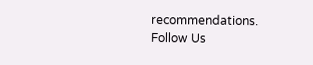recommendations.
Follow Us